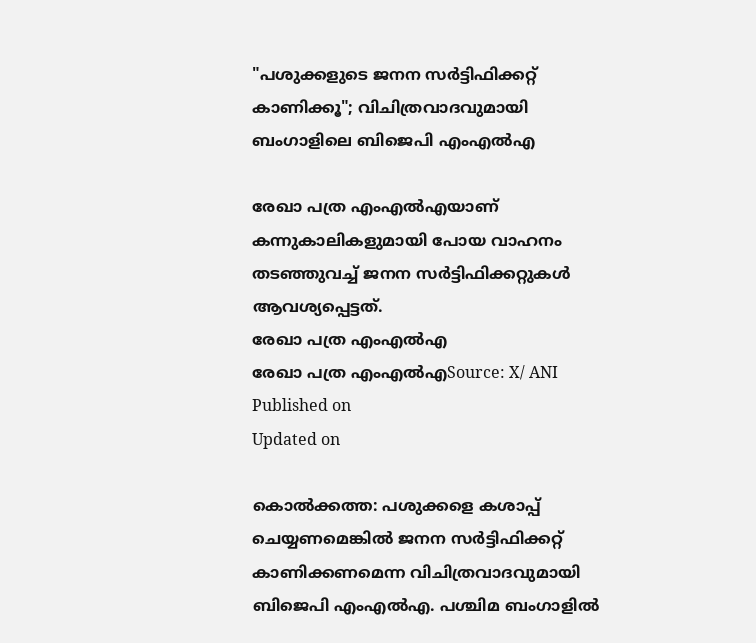"പശുക്കളുടെ ജനന സർട്ടിഫിക്കറ്റ് കാണിക്കൂ"; വിചിത്രവാദവുമായി ബംഗാളിലെ ബിജെപി എംഎൽഎ

രേഖാ പത്ര എംഎൽഎയാണ് കന്നുകാലികളുമായി പോയ വാഹനം തടഞ്ഞുവച്ച് ജനന സർട്ടിഫിക്കറ്റുകൾ ആവശ്യപ്പെട്ടത്.
രേഖാ പത്ര എംഎൽഎ
രേഖാ പത്ര എംഎൽഎSource: X/ ANI
Published on
Updated on

കൊൽക്കത്ത: പശുക്കളെ കശാപ്പ് ചെയ്യണമെങ്കിൽ ജനന സർട്ടിഫിക്കറ്റ് കാണിക്കണമെന്ന വിചിത്രവാദവുമായി ബിജെപി എംഎൽഎ. പശ്ചിമ ബംഗാളിൽ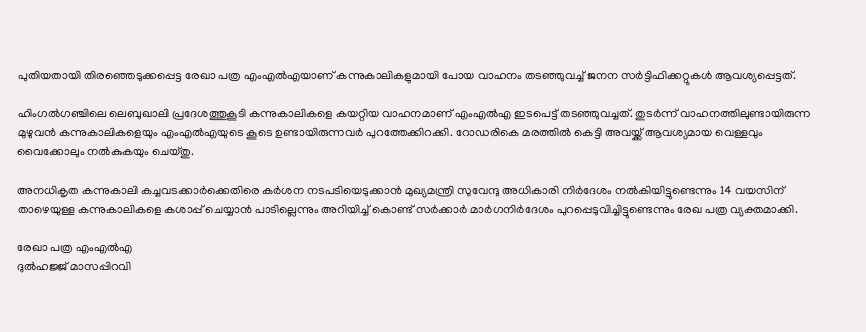പുതിയതായി തിരഞ്ഞെടുക്കപ്പെട്ട രേഖാ പത്ര എംഎൽഎയാണ് കന്നുകാലികളുമായി പോയ വാഹനം തടഞ്ഞുവച്ച് ജനന സർട്ടിഫിക്കറ്റുകൾ ആവശ്യപ്പെട്ടത്.

ഹിംഗൽഗഞ്ചിലെ ലെബുഖാലി പ്രദേശത്തുകൂടി കന്നുകാലികളെ കയറ്റിയ വാഹനമാണ് എംഎൽഎ ഇടപെട്ട് തടഞ്ഞുവച്ചത്. തുടർന്ന് വാഹനത്തിലുണ്ടായിരുന്ന മുഴുവൻ കന്നുകാലികളെയും എംഎൽഎയുടെ കൂടെ ഉണ്ടായിരുന്നവർ പുറത്തേക്കിറക്കി. റോഡരികെ മരത്തിൽ കെട്ടി അവയ്ക്ക് ആവശ്യമായ വെള്ളവും വൈക്കോലും നൽകുകയും ചെയ്തു.

അനധികൃത കന്നുകാലി കച്ചവടക്കാർക്കെതിരെ കർശന നടപടിയെടുക്കാൻ മുഖ്യമന്ത്രി സുവേന്ദു അധികാരി നിർദേശം നൽകിയിട്ടുണ്ടെന്നും 14 വയസിന് താഴെയുള്ള കന്നുകാലികളെ കശാപ്പ് ചെയ്യാൻ പാടില്ലെന്നും അറിയിച്ച് കൊണ്ട് സർക്കാർ മാർഗനിർദേശം പുറപ്പെടുവിച്ചിട്ടുണ്ടെന്നും രേഖ പത്ര വ്യക്തമാക്കി.

രേഖാ പത്ര എംഎൽഎ
ദുൽഹജ്ജ് മാസപ്പിറവി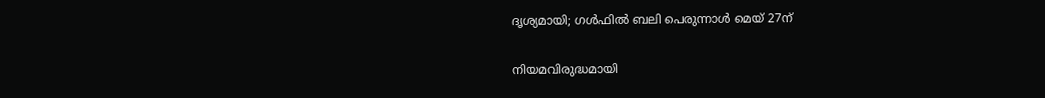ദൃശ്യമായി; ഗൾഫിൽ ബലി പെരുന്നാൾ മെയ് 27ന്

നിയമവിരുദ്ധമായി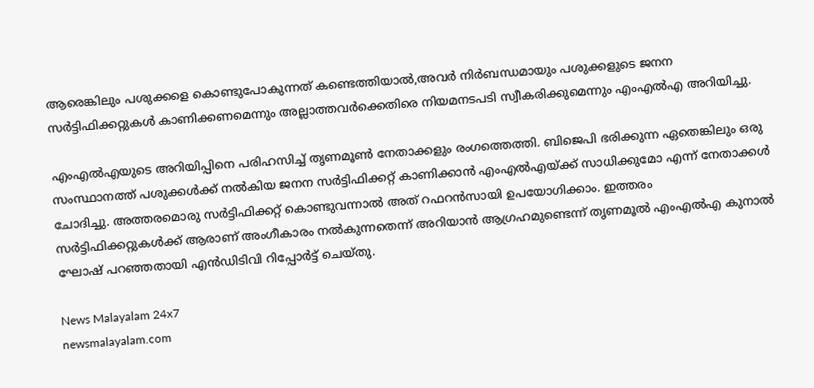ആരെങ്കിലും പശുക്കളെ കൊണ്ടുപോകുന്നത് കണ്ടെത്തിയാൽ,അവർ നിർബന്ധമായും പശുക്കളുടെ ജനന സർട്ടിഫിക്കറ്റുകൾ കാണിക്കണമെന്നും അല്ലാത്തവർക്കെതിരെ നിയമനടപടി സ്വീകരിക്കുമെന്നും എംഎൽഎ അറിയിച്ചു.

എംഎൽഎയുടെ അറിയിപ്പിനെ പരിഹസിച്ച് തൃണമൂൺ നേതാക്കളും രംഗത്തെത്തി. ബിജെപി ഭരിക്കുന്ന ഏതെങ്കിലും ഒരു സംസ്ഥാനത്ത് പശുക്കൾക്ക് നൽകിയ ജനന സർട്ടിഫിക്കറ്റ് കാണിക്കാൻ എംഎൽഎയ്ക്ക് സാധിക്കുമോ എന്ന് നേതാക്കൾ ചോദിച്ചു. അത്തരമൊരു സർട്ടിഫിക്കറ്റ് കൊണ്ടുവന്നാൽ അത് റഫറൻസായി ഉപയോഗിക്കാം. ഇത്തരം സർട്ടിഫിക്കറ്റുകൾക്ക് ആരാണ് അംഗീകാരം നൽകുന്നതെന്ന് അറിയാൻ ആഗ്രഹമുണ്ടെന്ന് തൃണമൂൽ എംഎൽഎ കുനാൽ ഘോഷ് പറഞ്ഞതായി എൻഡിടിവി റിപ്പോർട്ട് ചെയ്തു.

News Malayalam 24x7
newsmalayalam.com